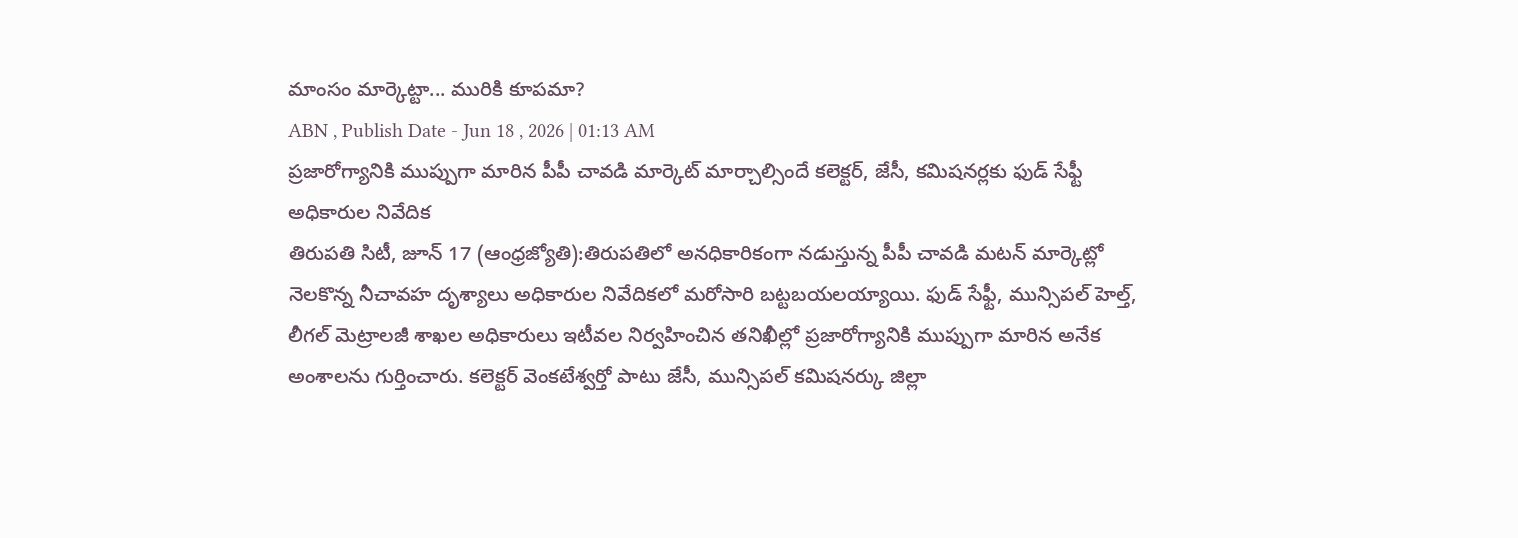మాంసం మార్కెట్టా... మురికి కూపమా?
ABN , Publish Date - Jun 18 , 2026 | 01:13 AM
ప్రజారోగ్యానికి ముప్పుగా మారిన పీపీ చావడి మార్కెట్ మార్చాల్సిందే కలెక్టర్, జేసీ, కమిషనర్లకు ఫుడ్ సేఫ్టీ అధికారుల నివేదిక
తిరుపతి సిటీ, జూన్ 17 (ఆంధ్రజ్యోతి):తిరుపతిలో అనధికారికంగా నడుస్తున్న పీపీ చావడి మటన్ మార్కెట్లో నెలకొన్న నీచావహ దృశ్యాలు అధికారుల నివేదికలో మరోసారి బట్టబయలయ్యాయి. ఫుడ్ సేఫ్టీ, మున్సిపల్ హెల్త్, లీగల్ మెట్రాలజీ శాఖల అధికారులు ఇటీవల నిర్వహించిన తనిఖీల్లో ప్రజారోగ్యానికి ముప్పుగా మారిన అనేక అంశాలను గుర్తించారు. కలెక్టర్ వెంకటేశ్వర్తో పాటు జేసీ, మున్సిపల్ కమిషనర్కు జిల్లా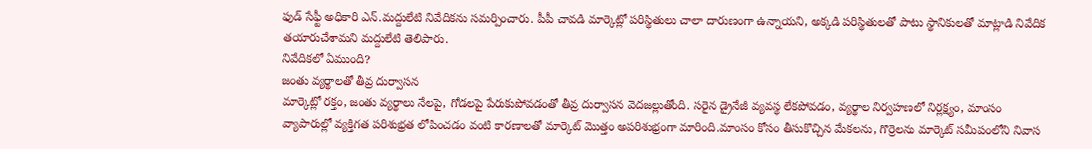ఫుడ్ సేఫ్టీ అధికారి ఎన్.మద్దులేటి నివేదికను సమర్పించారు. పీపీ చావడి మార్కెట్లో పరిస్థితులు చాలా దారుణంగా ఉన్నాయని, అక్కడి పరిస్థితులతో పాటు స్థానికులతో మాట్లాడి నివేదిక తయారుచేశామని మద్దులేటి తెలిపారు.
నివేదికలో ఏముంది?
జంతు వ్యర్థాలతో తీవ్ర దుర్వాసన
మార్కెట్లో రక్తం, జంతు వ్యర్థాలు నేలపై, గోడలపై పేరుకుపోవడంతో తీవ్ర దుర్వాసన వెదజల్లుతోంది. సరైన డ్రైనేజీ వ్యవస్థ లేకపోవడం, వ్యర్థాల నిర్వహణలో నిర్లక్ష్యం, మాంసం వ్యాపారుల్లో వ్యక్తిగత పరిశుభ్రత లోపించడం వంటి కారణాలతో మార్కెట్ మొత్తం అపరిశుభ్రంగా మారింది.మాంసం కోసం తీసుకొచ్చిన మేకలను, గొర్రెలను మార్కెట్ సమీపంలోని నివాస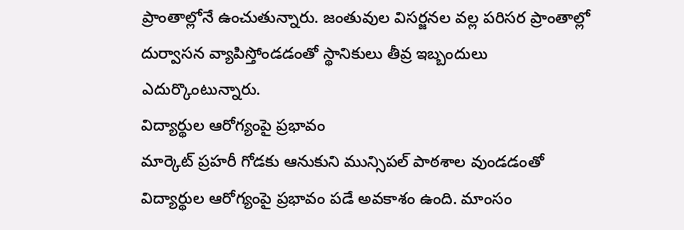ప్రాంతాల్లోనే ఉంచుతున్నారు. జంతువుల విసర్జనల వల్ల పరిసర ప్రాంతాల్లో దుర్వాసన వ్యాపిస్తోండడంతో స్థానికులు తీవ్ర ఇబ్బందులు ఎదుర్కొంటున్నారు.
విద్యార్థుల ఆరోగ్యంపై ప్రభావం
మార్కెట్ ప్రహరీ గోడకు ఆనుకుని మున్సిపల్ పాఠశాల వుండడంతో విద్యార్థుల ఆరోగ్యంపై ప్రభావం పడే అవకాశం ఉంది. మాంసం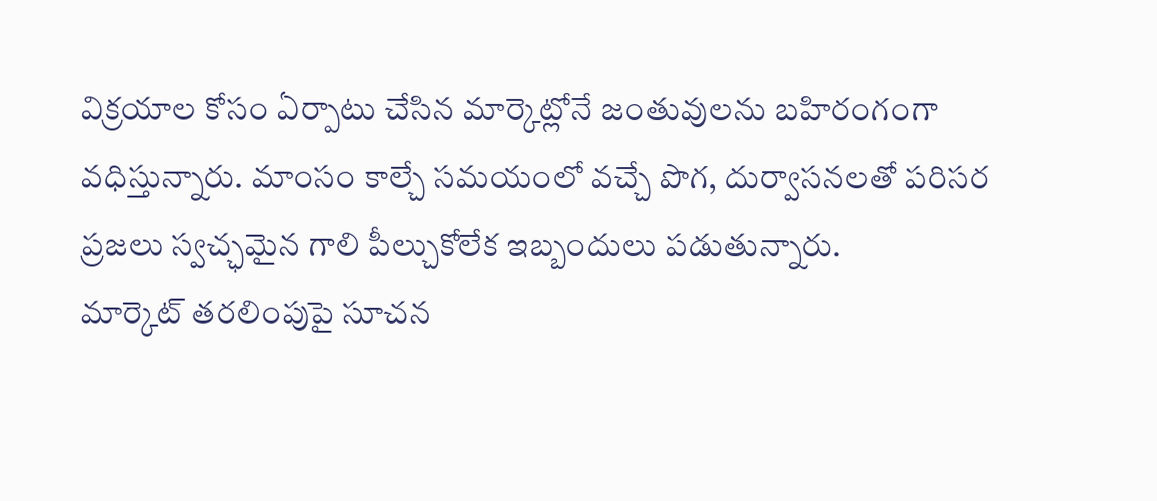విక్రయాల కోసం ఏర్పాటు చేసిన మార్కెట్లోనే జంతువులను బహిరంగంగా వధిస్తున్నారు. మాంసం కాల్చే సమయంలో వచ్చే పొగ, దుర్వాసనలతో పరిసర ప్రజలు స్వచ్ఛమైన గాలి పీల్చుకోలేక ఇబ్బందులు పడుతున్నారు.
మార్కెట్ తరలింపుపై సూచన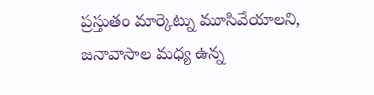ప్రస్తుతం మార్కెట్ను మూసివేయాలని, జనావాసాల మధ్య ఉన్న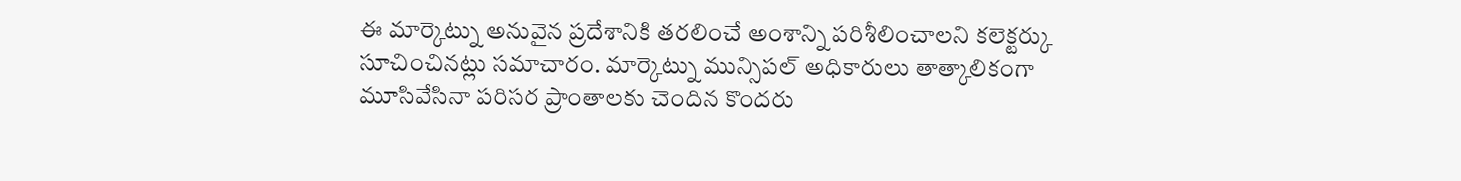ఈ మార్కెట్ను అనువైన ప్రదేశానికి తరలించే అంశాన్ని పరిశీలించాలని కలెక్టర్కు సూచించినట్లు సమాచారం. మార్కెట్ను మున్సిపల్ అధికారులు తాత్కాలికంగా మూసివేసినా పరిసర ప్రాంతాలకు చెందిన కొందరు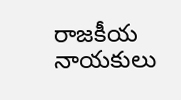రాజకీయ నాయకులు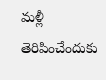మళ్లీ తెరిపించేందుకు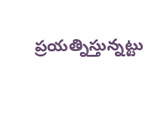ప్రయత్నిస్తున్నట్టు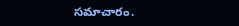సమాచారం.